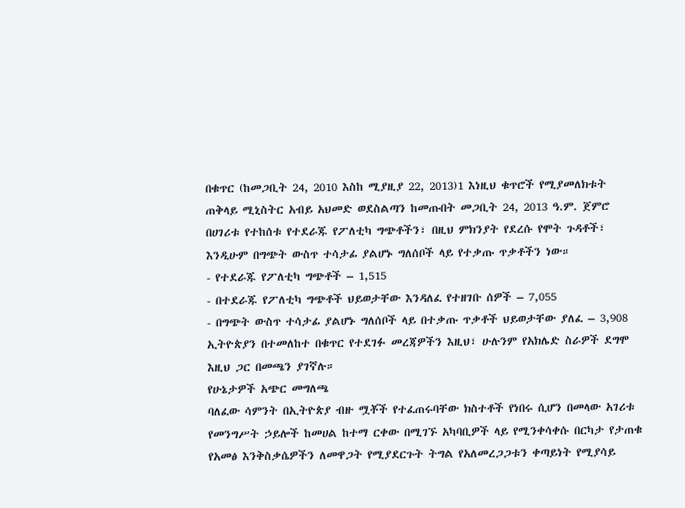በቁጥር (ከመጋቢት 24, 2010 እስከ ሚያዚያ 22, 2013)1 እነዚህ ቁጥሮች የሚያመለክቱት ጠቅላይ ሚኒስትር አብይ አህመድ ወደስልጣን ከመጡበት መጋቢት 24, 2013 ዓ.ም. ጀምሮ በሀገሪቱ የተከሰቱ የተደራጁ የፖለቲካ ግጭቶችን፣ በዚህ ምክንያት የደረሱ የሞት ጉዳቶች፣ እንዲሁም በግጭት ውስጥ ተሳታፊ ያልሆኑ ግለሰቦች ላይ የተቃጡ ጥቃቶችን ነው።
- የተደራጁ የፖለቲካ ግጭቶች – 1,515
- በተደራጁ የፖለቲካ ግጭቶች ህይወታቸው እንዳለፈ የተዘገቡ ሰዎች – 7,055
- በግጭት ውስጥ ተሳታፊ ያልሆኑ ግለሰቦች ላይ በተቃጡ ጥቃቶች ህይወታቸው ያለፈ – 3,908
ኢትዮጵያን በተመለከተ በቁጥር የተደገፉ መረጃዎችን እዚህ፣ ሁሉንም የአክሌድ ስራዎች ደግሞ እዚህ ጋር በመጫን ያገኛሉ።
የሁኔታዎች አጭር መግለጫ
ባለፈው ሳምንት በኢትዮጵያ ብዙ ሟቾች የተፈጠሩባቸው ክስተቶች የነበሩ ሲሆን በመላው አገሪቱ የመንግሥት ኃይሎች ከመሀል ከተማ ርቀው በሚገኙ አካባቢዎች ላይ የሚንቀሳቀሱ በርካታ የታጠቁ የአመፅ እንቅስቃሴዎችን ለመዋጋት የሚያደርጉት ትግል የአለመረጋጋቱን ቀጣይነት የሚያሳይ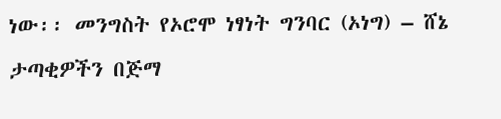ነው፡፡ መንግስት የኦሮሞ ነፃነት ግንባር (ኦነግ) – ሸኔ ታጣቂዎችን በጅማ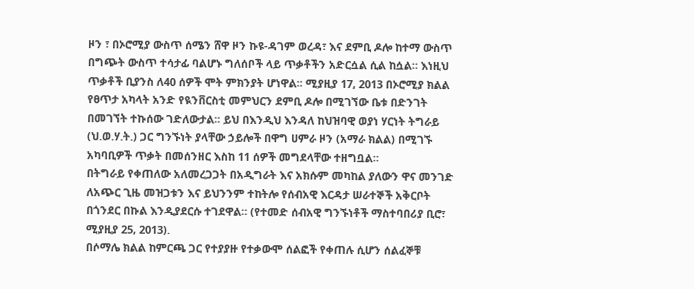ዞን ፣ በኦሮሚያ ውስጥ ሰሜን ሸዋ ዞን ኩዩ-ዳገም ወረዳ፣ እና ደምቢ ዶሎ ከተማ ውስጥ በግጭት ውስጥ ተሳታፊ ባልሆኑ ግለሰቦች ላይ ጥቃቶችን አድርሷል ሲል ከሷል። እነዚህ ጥቃቶች ቢያንስ ለ40 ሰዎች ሞት ምክንያት ሆነዋል፡፡ ሚያዚያ 17, 2013 በኦሮሚያ ክልል የፀጥታ አካላት አንድ የዪንቨርስቲ መምህርን ደምቢ ዶሎ በሚገኘው ቤቱ በድንገት በመገኘት ተኩሰው ገድለውታል፡፡ ይህ በእንዲህ እንዳለ ከህዝባዊ ወያነ ሃርነት ትግራይ (ህ.ወ.ሃ.ት.) ጋር ግንኙነት ያላቸው ኃይሎች በዋግ ሀምራ ዞን (አማራ ክልል) በሚገኙ አካባቢዎች ጥቃት በመሰንዘር እስከ 11 ሰዎች መግደላቸው ተዘግቧል።
በትግራይ የቀጠለው አለመረጋጋት በአዲግራት እና አክሱም መካከል ያለውን ዋና መንገድ ለአጭር ጊዜ መዝጋቱን እና ይህንንም ተከትሎ የሰብአዊ እርዳታ ሠራተኞች አቅርቦት በጎንደር በኩል እንዲያደርሱ ተገደዋል። (የተመድ ሰብአዊ ግንኙነቶች ማስተባበሪያ ቢሮ፣ ሚያዚያ 25, 2013).
በሶማሌ ክልል ከምርጫ ጋር የተያያዙ የተቃውሞ ሰልፎች የቀጠሉ ሲሆን ሰልፈኞቹ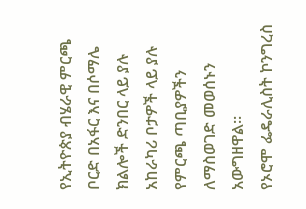የኢትዮጵያ ብሄራዊ ምርጫ ቦርድ በአፋር እና በሶማሌ ክልሎች ድንበር ላይ ያሉ አከራካሪ ቦታዎች ላይ ያሉ የምርጫ ጣቢያዎችን ለማስወገድ መወሰኑን አውግዘዋል፡፡
የኦሮሞ ፌዴራሊስት ኮንግረስ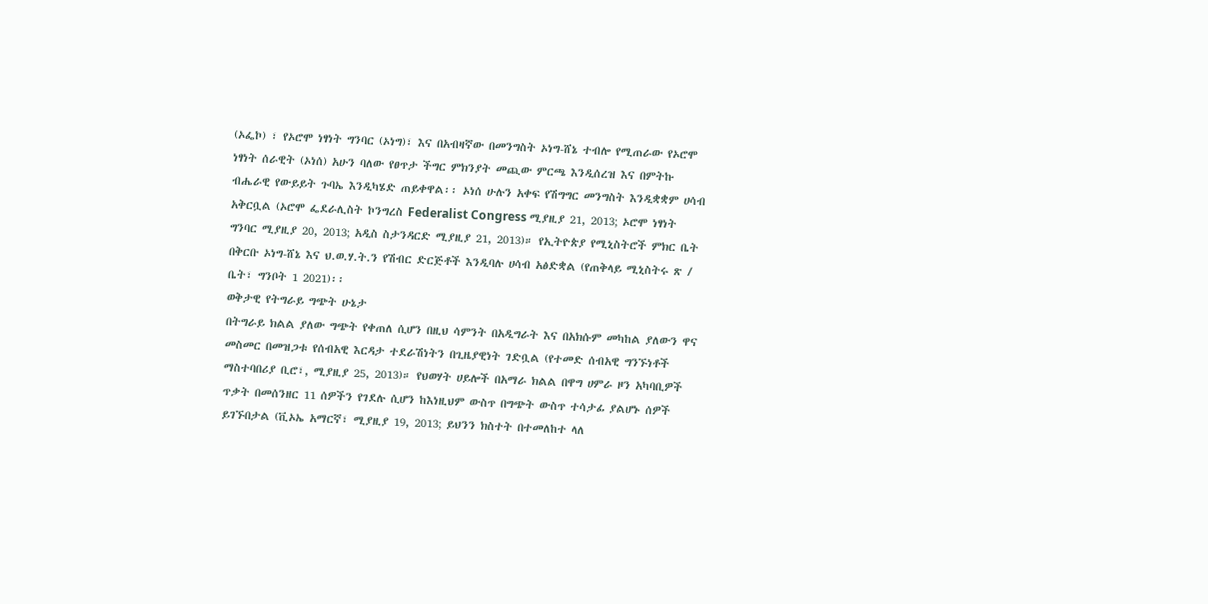(ኦፌኮ) ፣ የኦሮሞ ነፃነት ግንባር (ኦነግ)፣ እና በአብዛኛው በመንግስት ኦነግ-ሸኔ ተብሎ የሚጠራው የኦሮሞ ነፃነት ሰራዊት (ኦነሰ) አሁን ባለው የፀጥታ ችግር ምክንያት መጪው ምርጫ እንዲሰረዝ እና በምትኩ ብሔራዊ የውይይት ጉባኤ እንዲካሄድ ጠይቀዋል፡፡ ኦነሰ ሁሉን አቀፍ የሽግግር መንግስት እንዲቋቋም ሀሳብ አቅርቧል (ኦሮሞ ፌደራሊስት ኮንግረስ Federalist Congress ሚያዚያ 21, 2013; ኦሮሞ ነፃነት ግንባር ሚያዚያ 20, 2013; አዲስ ስታንዳርድ ሚያዚያ 21, 2013)። የኢትዮጵያ የሚኒስትሮች ምክር ቤት በቅርቡ ኦነግ-ሸኔ እና ህ.ወ.ሃ.ት.ን የሽብር ድርጅቶች እንዲባሉ ሀሳብ አፅድቋል (የጠቅላይ ሚኒስትሩ ጽ / ቤት፣ ግንቦት 1 2021)፡፡
ወቅታዊ የትግራይ ግጭት ሁኔታ
በትግራይ ክልል ያለው ግጭት የቀጠለ ሲሆን በዚህ ሳምንት በአዲግራት እና በአክሱም መካከል ያለውን ዋና መስመር በመዝጋቱ የሰብአዊ እርዳታ ተደራሽነትን በጊዜያዊነት ገድቧል (የተመድ ሰብአዊ ግንኙነቶች ማስተባበሪያ ቢሮ፣, ሚያዚያ 25, 2013)። የህወሃት ሀይሎች በአማራ ክልል በዋግ ሀምራ ዞን አካባቢዎች ጥቃት በመሰንዘር 11 ሰዎችን የገደሉ ሲሆን ከእነዚህም ውስጥ በግጭት ውስጥ ተሳታፊ ያልሆኑ ሰዎች ይገኙበታል (ቪኦኤ አማርኛ፣ ሚያዚያ 19, 2013; ይህንን ክስተት በተመለከተ ላለ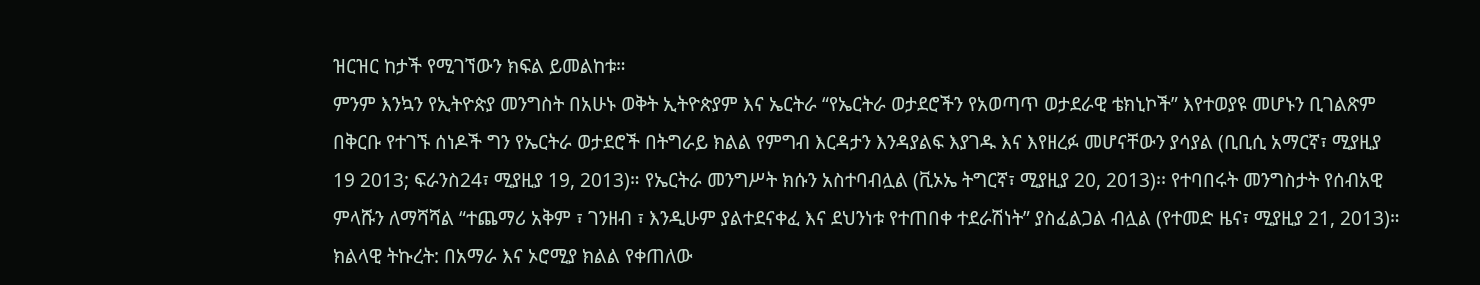ዝርዝር ከታች የሚገኘውን ክፍል ይመልከቱ።
ምንም እንኳን የኢትዮጵያ መንግስት በአሁኑ ወቅት ኢትዮጵያም እና ኤርትራ “የኤርትራ ወታደሮችን የአወጣጥ ወታደራዊ ቴክኒኮች” እየተወያዩ መሆኑን ቢገልጽም በቅርቡ የተገኙ ሰነዶች ግን የኤርትራ ወታደሮች በትግራይ ክልል የምግብ እርዳታን እንዳያልፍ እያገዱ እና እየዘረፉ መሆናቸውን ያሳያል (ቢቢሲ አማርኛ፣ ሚያዚያ 19 2013; ፍራንስ24፣ ሚያዚያ 19, 2013)። የኤርትራ መንግሥት ክሱን አስተባብሏል (ቪኦኤ ትግርኛ፣ ሚያዚያ 20, 2013)፡፡ የተባበሩት መንግስታት የሰብአዊ ምላሹን ለማሻሻል “ተጨማሪ አቅም ፣ ገንዘብ ፣ እንዲሁም ያልተደናቀፈ እና ደህንነቱ የተጠበቀ ተደራሽነት” ያስፈልጋል ብሏል (የተመድ ዜና፣ ሚያዚያ 21, 2013)።
ክልላዊ ትኩረት: በአማራ እና ኦሮሚያ ክልል የቀጠለው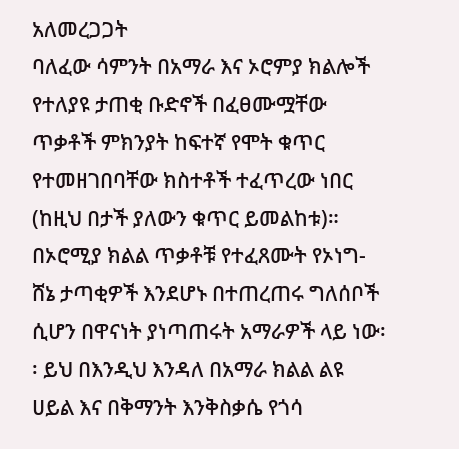አለመረጋጋት
ባለፈው ሳምንት በአማራ እና ኦሮምያ ክልሎች የተለያዩ ታጠቂ ቡድኖች በፈፀሙሟቸው ጥቃቶች ምክንያት ከፍተኛ የሞት ቁጥር የተመዘገበባቸው ክስተቶች ተፈጥረው ነበር (ከዚህ በታች ያለውን ቁጥር ይመልከቱ)። በኦሮሚያ ክልል ጥቃቶቹ የተፈጸሙት የኦነግ-ሸኔ ታጣቂዎች እንደሆኑ በተጠረጠሩ ግለሰቦች ሲሆን በዋናነት ያነጣጠሩት አማራዎች ላይ ነው፡፡ ይህ በእንዲህ እንዳለ በአማራ ክልል ልዩ ሀይል እና በቅማንት እንቅስቃሴ የጎሳ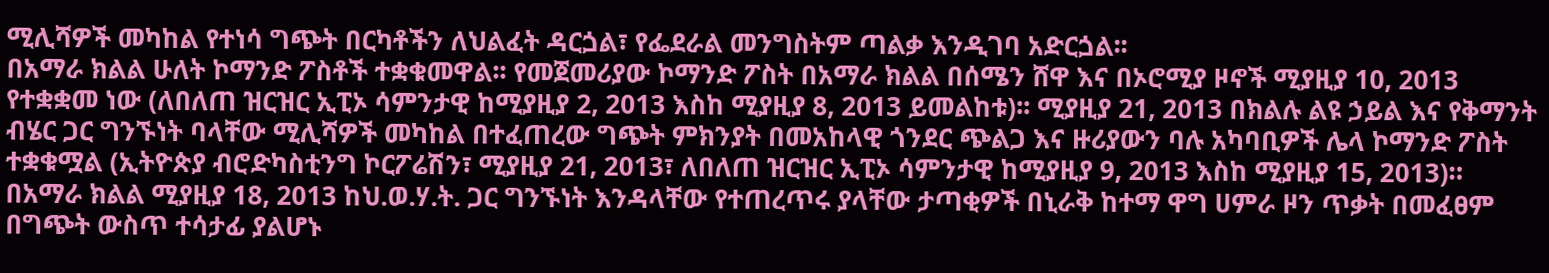ሚሊሻዎች መካከል የተነሳ ግጭት በርካቶችን ለህልፈት ዳርጏል፣ የፌደራል መንግስትም ጣልቃ እንዲገባ አድርጏል፡፡
በአማራ ክልል ሁለት ኮማንድ ፖስቶች ተቋቁመዋል፡፡ የመጀመሪያው ኮማንድ ፖስት በአማራ ክልል በሰሜን ሸዋ እና በኦሮሚያ ዞኖች ሚያዚያ 10, 2013 የተቋቋመ ነው (ለበለጠ ዝርዝር ኢፒኦ ሳምንታዊ ከሚያዚያ 2, 2013 እስከ ሚያዚያ 8, 2013 ይመልከቱ)፡፡ ሚያዚያ 21, 2013 በክልሉ ልዩ ኃይል እና የቅማንት ብሄር ጋር ግንኙነት ባላቸው ሚሊሻዎች መካከል በተፈጠረው ግጭት ምክንያት በመአከላዊ ጎንደር ጭልጋ እና ዙሪያውን ባሉ አካባቢዎች ሌላ ኮማንድ ፖስት ተቋቁሟል (ኢትዮጵያ ብሮድካስቲንግ ኮርፖሬሽን፣ ሚያዚያ 21, 2013፣ ለበለጠ ዝርዝር ኢፒኦ ሳምንታዊ ከሚያዚያ 9, 2013 እስከ ሚያዚያ 15, 2013)።
በአማራ ክልል ሚያዚያ 18, 2013 ከህ.ወ.ሃ.ት. ጋር ግንኙነት እንዳላቸው የተጠረጥሩ ያላቸው ታጣቂዎች በኒራቅ ከተማ ዋግ ሀምራ ዞን ጥቃት በመፈፀም በግጭት ውስጥ ተሳታፊ ያልሆኑ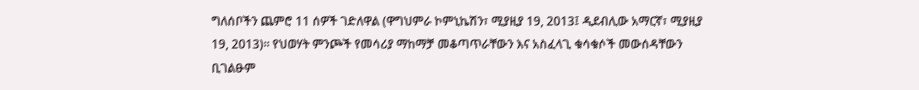ግለሰቦችን ጨምሮ 11 ሰዎች ገድለዋል (ዋግህምራ ኮምኒኬሽን፣ ሚያዚያ 19, 2013፤ ዲደብሊው አማርኛ፣ ሚያዚያ 19, 2013)። የህወሃት ምንጮች የመሳሪያ ማከማቻ መቆጣጥራቸውን እና አስፈላጊ ቁሳቁሶች መውሰዳቸውን ቢገልፁም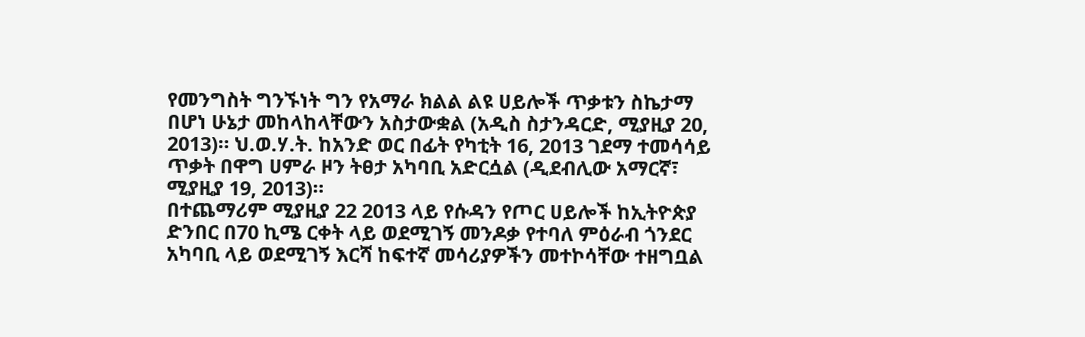የመንግስት ግንኙነት ግን የአማራ ክልል ልዩ ሀይሎች ጥቃቱን ስኬታማ በሆነ ሁኔታ መከላከላቸውን አስታውቋል (አዲስ ስታንዳርድ, ሚያዚያ 20, 2013)። ህ.ወ.ሃ.ት. ከአንድ ወር በፊት የካቲት 16, 2013 ገደማ ተመሳሳይ ጥቃት በዋግ ሀምራ ዞን ትፀታ አካባቢ አድርሷል (ዲደብሊው አማርኛ፣ ሚያዚያ 19, 2013)።
በተጨማሪም ሚያዚያ 22 2013 ላይ የሱዳን የጦር ሀይሎች ከኢትዮጵያ ድንበር በ70 ኪሜ ርቀት ላይ ወደሚገኝ መንዶቃ የተባለ ምዕራብ ጎንደር አካባቢ ላይ ወደሚገኝ እርሻ ከፍተኛ መሳሪያዎችን መተኮሳቸው ተዘግቧል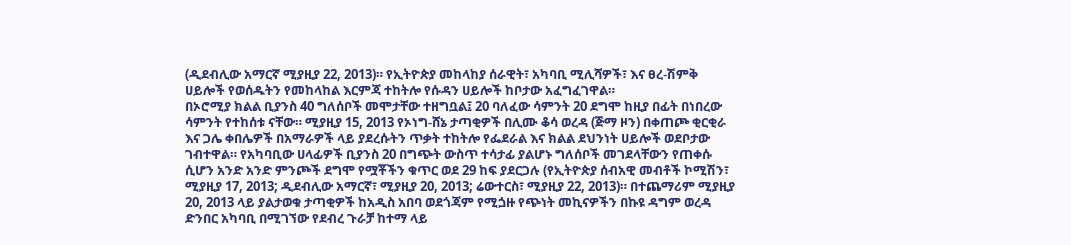(ዲደብሊው አማርኛ ሚያዚያ 22, 2013)። የኢትዮጵያ መከላከያ ሰራዊት፣ አካባቢ ሚሊሻዎች፣ እና ፀረ-ሽምቅ ሀይሎች የወሰዱትን የመከላከል እርምጃ ተከትሎ የሱዳን ሀይሎች ከቦታው አፈግፈገዋል።
በኦሮሚያ ክልል ቢያንስ 40 ግለሰቦች መሞታቸው ተዘግቧል፤ 20 ባለፈው ሳምንት 20 ደግሞ ከዚያ በፊት በነበረው ሳምንት የተከሰቱ ናቸው። ሚያዚያ 15, 2013 የኦነግ-ሸኔ ታጣቂዎች በሊሙ ቆሳ ወረዳ (ጅማ ዞን) በቀጠጮ ቂርቂራ እና ጋሌ ቀበሌዎች በአማራዎች ላይ ያደረሱትን ጥቃት ተከትሎ የፌደራል እና ክልል ደህንነት ሀይሎች ወደቦታው ገብተዋል። የአካባቢው ሀላፊዎች ቢያንስ 20 በግጭት ውስጥ ተሳታፊ ያልሆኑ ግለሰቦች መገደላቸውን የጠቀሱ ሲሆን አንድ አንድ ምንጮች ደግሞ የሟቾችን ቁጥር ወደ 29 ከፍ ያደርጋሉ (የኢትዮጵያ ሰብአዊ መብቶች ኮሚሽን፣ ሚያዚያ 17, 2013; ዲደብሊው አማርኛ፣ ሚያዚያ 20, 2013; ሬውተርስ፣ ሚያዚያ 22, 2013)። በተጨማሪም ሚያዚያ 20, 2013 ላይ ያልታወቁ ታጣቂዎች ከአዲስ አበባ ወደጎጃም የሚጏዙ የጭነት መኪናዎችን በኩዩ ዳግም ወረዳ ድንበር አካባቢ በሚገኘው የደብረ ጉራቻ ከተማ ላይ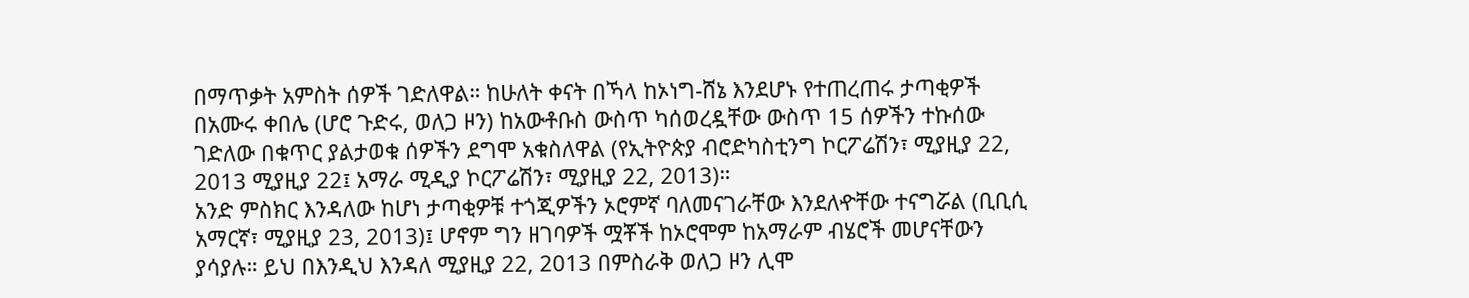በማጥቃት አምስት ሰዎች ገድለዋል። ከሁለት ቀናት በኻላ ከኦነግ-ሸኔ እንደሆኑ የተጠረጠሩ ታጣቂዎች በአሙሩ ቀበሌ (ሆሮ ጉድሩ, ወለጋ ዞን) ከአውቶቡስ ውስጥ ካሰወረዷቸው ውስጥ 15 ሰዎችን ተኩሰው ገድለው በቁጥር ያልታወቁ ሰዎችን ደግሞ አቁስለዋል (የኢትዮጵያ ብሮድካስቲንግ ኮርፖሬሽን፣ ሚያዚያ 22, 2013 ሚያዚያ 22፤ አማራ ሚዲያ ኮርፖሬሽን፣ ሚያዚያ 22, 2013)።
አንድ ምስክር እንዳለው ከሆነ ታጣቂዎቹ ተጎጂዎችን ኦሮምኛ ባለመናገራቸው እንደለዯቸው ተናግሯል (ቢቢሲ አማርኛ፣ ሚያዚያ 23, 2013)፤ ሆኖም ግን ዘገባዎች ሟቾች ከኦሮሞም ከአማራም ብሄሮች መሆናቸውን ያሳያሉ። ይህ በእንዲህ እንዳለ ሚያዚያ 22, 2013 በምስራቅ ወለጋ ዞን ሊሞ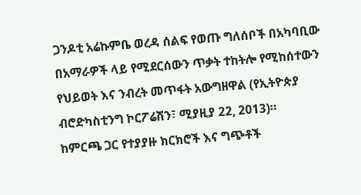ጋንዶቲ አሬኩምቤ ወረዳ ሰልፍ የወጡ ግለሰቦች በአካባቢው በአማራዎች ላይ የሚደርሰውን ጥቃት ተከትሎ የሚከሰተውን የህይወት እና ንብረት መጥፋት አውግዘዋል (የኢትዮጵያ ብሮድካስቲንግ ኮርፖሬሽን፣ ሚያዚያ 22, 2013)።
ከምርጫ ጋር የተያያዙ ክርክሮች እና ግጭቶች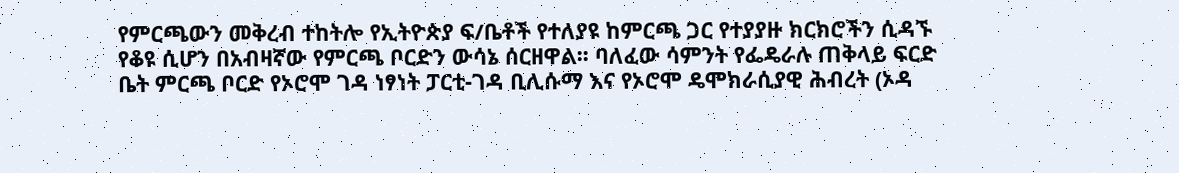የምርጫውን መቅረብ ተከትሎ የኢትዮጵያ ፍ/ቤቶች የተለያዩ ከምርጫ ጋር የተያያዙ ክርክሮችን ሲዳኙ የቆዩ ሲሆን በአብዛኛው የምርጫ ቦርድን ውሳኔ ሰርዘዋል፡፡ ባለፈው ሳምንት የፌዴራሉ ጠቅላይ ፍርድ ቤት ምርጫ ቦርድ የኦሮሞ ገዳ ነፃነት ፓርቲ-ገዳ ቢሊሱማ እና የኦሮሞ ዴሞክራሲያዊ ሕብረት (ኦዳ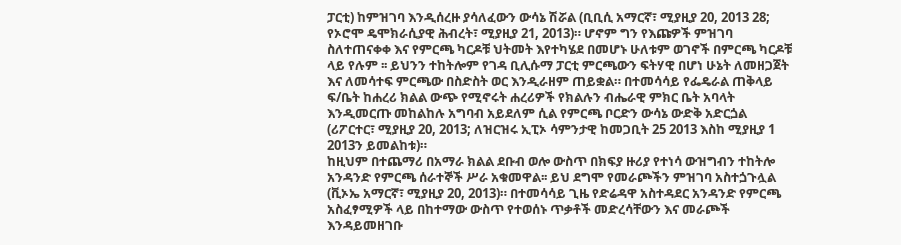ፓርቲ) ከምዝገባ እንዲሰረዙ ያሳለፈውን ውሳኔ ሽሯል (ቢቢሲ አማርኛ፣ ሚያዚያ 20, 2013 28; የኦሮሞ ዴሞክራሲያዊ ሕብረት፣ ሚያዚያ 21, 2013)። ሆኖም ግን የእጩዎች ምዝገባ ስለተጠናቀቀ እና የምርጫ ካርዶቹ ህትመት እየተካሄደ በመሆኑ ሁለቱም ወገኖች በምርጫ ካርዶቹ ላይ የሉም ፡፡ ይህንን ተከትሎም የገዳ ቢሊሱማ ፓርቲ ምርጫውን ፍትሃዊ በሆነ ሁኔት ለመዘጋጀት እና ለመሳተፍ ምርጫው በስድስት ወር እንዲራዘም ጠይቋል። በተመሳሳይ የፌዴራል ጠቅላይ ፍ/ቤት ከሐረሪ ክልል ውጭ የሚኖሩት ሐረሪዎች የክልሉን ብሔራዊ ምክር ቤት አባላት እንዲመርጡ መከልከሉ አግባብ አይደለም ሲል የምርጫ ቦርድን ውሳኔ ውድቅ አድርጏል (ሪፖርተር፣ ሚያዚያ 20, 2013; ለዝርዝሩ ኢፒኦ ሳምንታዊ ከመጋቢት 25 2013 እስከ ሚያዚያ 1 2013ን ይመልከቱ)።
ከዚህም በተጨማሪ በአማራ ክልል ደቡብ ወሎ ውስጥ በክፍያ ዙሪያ የተነሳ ውዝግብን ተከትሎ አንዳንድ የምርጫ ሰራተኞች ሥራ አቁመዋል፡፡ ይህ ደግሞ የመራጮችን ምዝገባ አስተጏጉሏል (ቪኦኤ አማርኛ፣ ሚያዚያ 20, 2013)። በተመሳሳይ ጊዜ የድሬዳዋ አስተዳደር አንዳንድ የምርጫ አስፈፃሚዎች ላይ በከተማው ውስጥ የተወሰኑ ጥቃቶች መድረሳቸውን እና መራጮች እንዳይመዘገቡ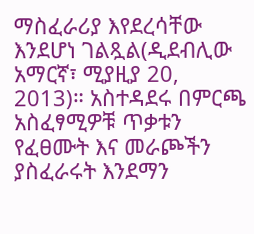ማስፈራሪያ እየደረሳቸው እንደሆነ ገልጿል(ዲደብሊው አማርኛ፣ ሚያዚያ 20, 2013)። አስተዳደሩ በምርጫ አስፈፃሚዎቹ ጥቃቱን የፈፀሙት እና መራጮችን ያስፈራሩት እንደማን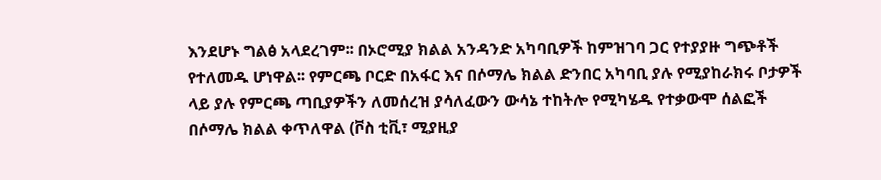እንደሆኑ ግልፅ አላደረገም፡፡ በኦሮሚያ ክልል አንዳንድ አካባቢዎች ከምዝገባ ጋር የተያያዙ ግጭቶች የተለመዱ ሆነዋል፡፡ የምርጫ ቦርድ በአፋር እና በሶማሌ ክልል ድንበር አካባቢ ያሉ የሚያከራክሩ ቦታዎች ላይ ያሉ የምርጫ ጣቢያዎችን ለመሰረዝ ያሳለፈውን ውሳኔ ተከትሎ የሚካሄዱ የተቃውሞ ሰልፎች በሶማሌ ክልል ቀጥለዋል (ቮስ ቲቪ፣ ሚያዚያ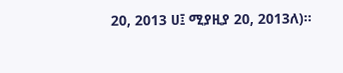20, 2013 ሀ፤ ሚያዚያ 20, 2013ለ)፡፡